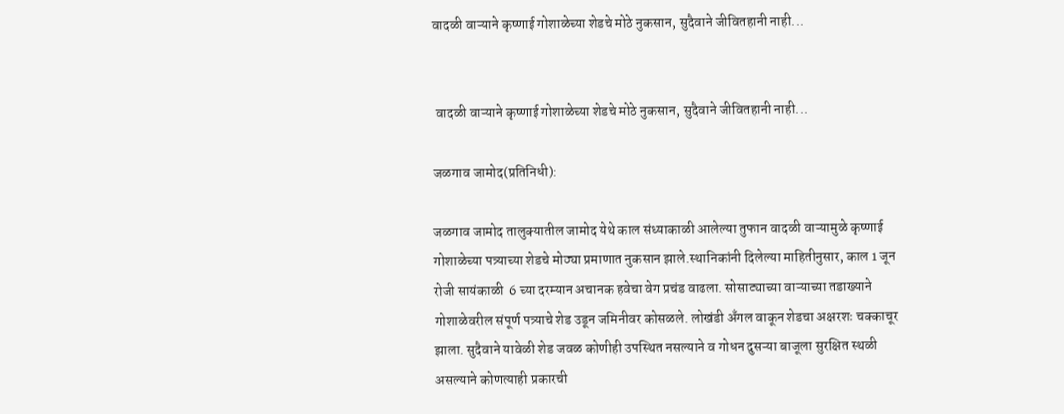वादळी वाऱ्याने कृष्णाई गोशाळेच्या शेडचे मोठे नुकसान, सुदैवाने जीवितहानी नाही...


 वादळी वाऱ्याने कृष्णाई गोशाळेच्या शेडचे मोठे नुकसान, सुदैवाने जीवितहानी नाही...

जळगाव जामोद(प्रतिनिधी):

जळगाव जामोद तालुक्यातील जामोद येथे काल संध्याकाळी आलेल्या तुफान वादळी वाऱ्यामुळे कृष्णाई गोशाळेच्या पत्र्याच्या शेडचे मोठ्या प्रमाणात नुकसान झाले.स्थानिकांनी दिलेल्या माहितीनुसार, काल 1 जून रोजी सायंकाळी  6 च्या दरम्यान अचानक हवेचा वेग प्रचंड वाढला. सोसाट्याच्या वाऱ्याच्या तडाख्याने गोशाळेवरील संपूर्ण पत्र्याचे शेड उडून जमिनीवर कोसळले. लोखंडी अँगल वाकून शेडचा अक्षरशः चक्काचूर झाला. सुदैवाने यावेळी शेड जवळ कोणीही उपस्थित नसल्याने व गोधन दुसऱ्या बाजूला सुरक्षित स्थळी  असल्याने कोणत्याही प्रकारची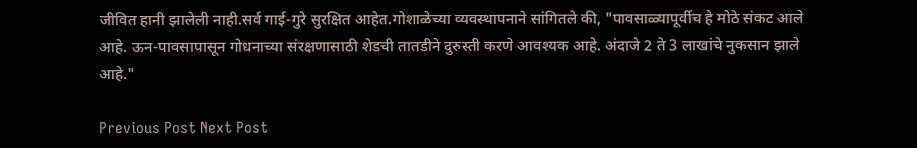जीवित हानी झालेली नाही.सर्व गाई-गुरे सुरक्षित आहेत.गोशाळेच्या व्यवस्थापनाने सांगितले की, "पावसाळ्यापूर्वीच हे मोठे संकट आले आहे. ऊन-पावसापासून गोधनाच्या संरक्षणासाठी शेडची तातडीने दुरुस्ती करणे आवश्यक आहे. अंदाजे 2 ते 3 लाखांचे नुकसान झाले आहे."

Previous Post Next Post